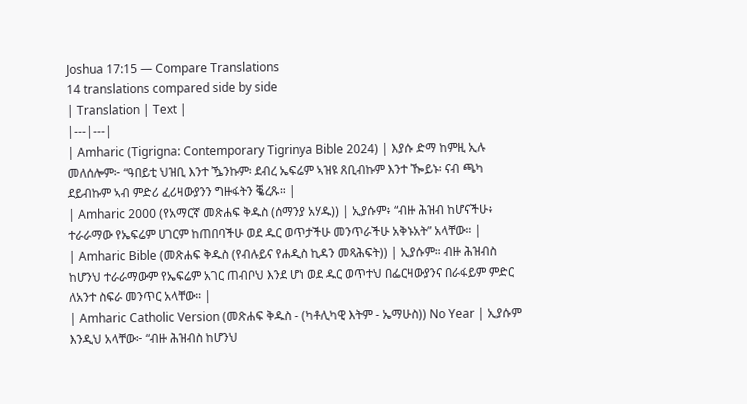Joshua 17:15 — Compare Translations
14 translations compared side by side
| Translation | Text |
|---|---|
| Amharic (Tigrigna: Contemporary Tigrinya Bible 2024) | እያሱ ድማ ከምዚ ኢሉ መለሰሎም፦ “ዓበይቲ ህዝቢ እንተ ዄንኩም፡ ደብረ ኤፍሬም ኣዝዩ ጸቢብኩም እንተ ዀይኑ፡ ናብ ጫካ ደይብኩም ኣብ ምድሪ ፈሪዛውያንን ግዙፋትን ቘረጹ። |
| Amharic 2000 (የአማርኛ መጽሐፍ ቅዱስ (ሰማንያ አሃዱ)) | ኢያሱም፥ “ብዙ ሕዝብ ከሆናችሁ፥ ተራራማው የኤፍሬም ሀገርም ከጠበባችሁ ወደ ዱር ወጥታችሁ መንጥራችሁ አቅኑአት” አላቸው። |
| Amharic Bible (መጽሐፍ ቅዱስ (የብሉይና የሐዲስ ኪዳን መጻሕፍት)) | ኢያሱም። ብዙ ሕዝብስ ከሆንህ ተራራማውም የኤፍሬም አገር ጠብቦህ እንደ ሆነ ወደ ዱር ወጥተህ በፌርዛውያንና በራፋይም ምድር ለአንተ ስፍራ መንጥር አላቸው። |
| Amharic Catholic Version (መጽሐፍ ቅዱስ - (ካቶሊካዊ እትም - ኤማሁስ)) No Year | ኢያሱም እንዲህ አላቸው፦ “ብዙ ሕዝብስ ከሆንህ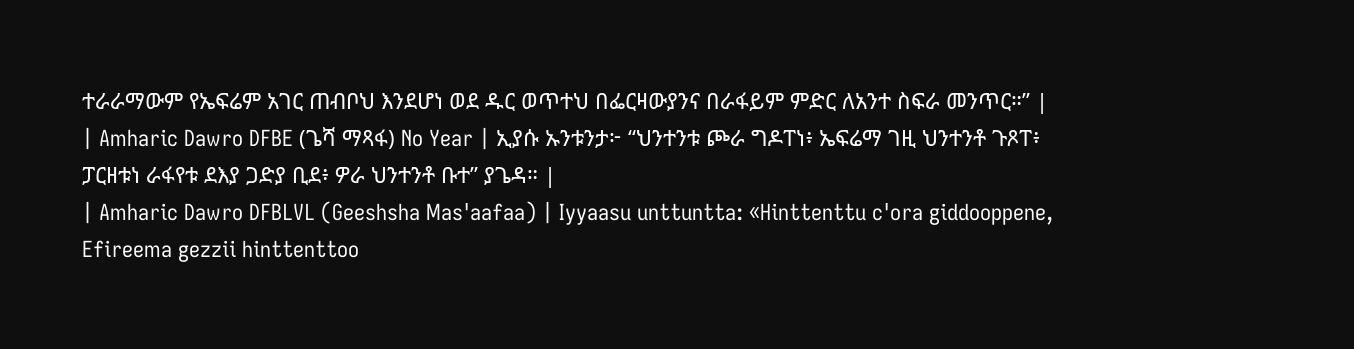ተራራማውም የኤፍሬም አገር ጠብቦህ እንደሆነ ወደ ዱር ወጥተህ በፌርዛውያንና በራፋይም ምድር ለአንተ ስፍራ መንጥር።” |
| Amharic Dawro DFBE (ጌሻ ማጻፋ) No Year | ኢያሱ ኡንቱንታ፦ “ህንተንቱ ጮራ ግዶፐነ፥ ኤፍሬማ ገዚ ህንተንቶ ጉጾፐ፥ ፓርዘቱነ ራፋየቱ ደእያ ጋድያ ቢደ፥ ዎራ ህንተንቶ ቡተ” ያጌዳ። |
| Amharic Dawro DFBLVL (Geeshsha Mas'aafaa) | Iyyaasu unttuntta: «Hinttenttu c'ora giddooppene, Efireema gezzii hinttenttoo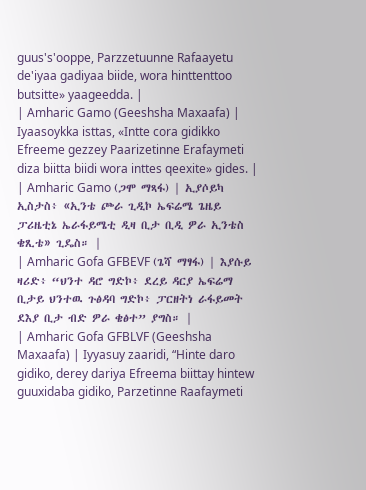guus's'ooppe, Parzzetuunne Rafaayetu de'iyaa gadiyaa biide, wora hinttenttoo butsitte» yaageedda. |
| Amharic Gamo (Geeshsha Maxaafa) | Iyaasoykka isttas, «Intte cora gidikko Efreeme gezzey Paarizetinne Erafaymeti diza biitta biidi wora inttes qeexite» gides. |
| Amharic Gamo (ጋሞ ማጻፋ) | ኢያሶይካ ኢስታስ፥ «ኢንቴ ጮራ ጊዲኮ ኤፍሬሜ ጌዜይ ፓሪዜቲኔ ኤራፋይሜቲ ዲዛ ቢታ ቢዲ ዎራ ኢንቴስ ቄጺቴ» ጊዴስ። |
| Amharic Gofa GFBEVF (ጌሻ ማፃፋ) | እያሱይ ዛሪድ፥ “ህንተ ዳሮ ግድኮ፥ ደረይ ዳርያ ኤፍሬማ ቢታይ ህንተዉ ጉፅዳባ ግድኮ፥ ፓርዘትነ ራፋይመት ደእያ ቢታ ብድ ዎራ ቄፅተ” ያግስ። |
| Amharic Gofa GFBLVF (Geeshsha Maxaafa) | Iyyasuy zaaridi, “Hinte daro gidiko, derey dariya Efreema biittay hintew guuxidaba gidiko, Parzetinne Raafaymeti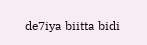de7iya biitta bidi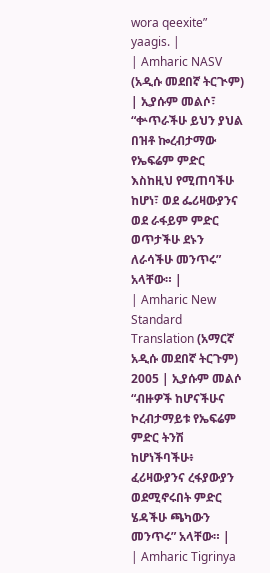wora qeexite” yaagis. |
| Amharic NASV (አዲሱ መደበኛ ትርጒም) | ኢያሱም መልሶ፣ “ቍጥራችሁ ይህን ያህል በዝቶ ኰረብታማው የኤፍሬም ምድር እስከዚህ የሚጠባችሁ ከሆነ፣ ወደ ፌሪዛውያንና ወደ ራፋይም ምድር ወጥታችሁ ደኑን ለራሳችሁ መንጥሩ” አላቸው። |
| Amharic New Standard Translation (አማርኛ አዲሱ መደበኛ ትርጉም) 2005 | ኢያሱም መልሶ “ብዙዎች ከሆናችሁና ኮረብታማይቱ የኤፍሬም ምድር ትንሽ ከሆነችባችሁ፥ ፈሪዛውያንና ረፋያውያን ወደሚኖሩበት ምድር ሄዳችሁ ጫካውን መንጥሩ” አላቸው። |
| Amharic Tigrinya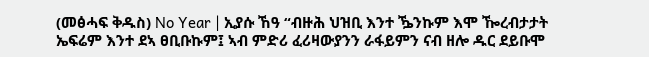(መፅሓፍ ቅዱስ) No Year | ኢያሱ ኸዓ “ብዙሕ ህዝቢ እንተ ዄንኩም እሞ ዀረብታታት ኤፍሬም እንተ ደኣ ፀቢቡኩም፤ ኣብ ምድሪ ፈሪዛውያንን ራፋይምን ናብ ዘሎ ዱር ደይቡሞ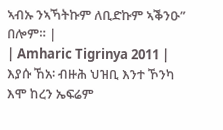ኣብኡ ንኣኻትኩም ለቢድኩም ኣቕንዑ” በሎም። |
| Amharic Tigrinya 2011 | እያሱ ኸአ፡ ብዙሕ ህዝቢ እንተ ኾንካ እሞ ከረን ኤፍሬም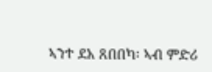ኣንተ ደአ ጸበበካ፡ ኣብ ምድሪ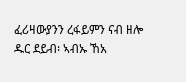ፈሪዛውያንን ረፋይምን ናብ ዘሎ ዱር ደይብ፡ ኣብኡ ኸአ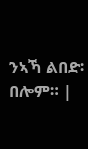ንኣኻ ልበድ፡ በሎም። |